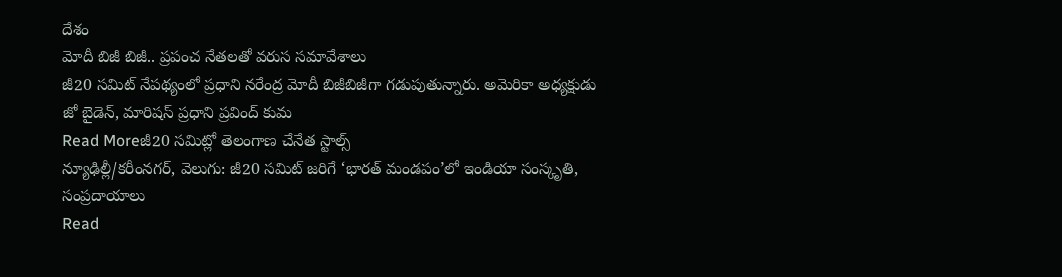దేశం
మోదీ బిజీ బిజీ.. ప్రపంచ నేతలతో వరుస సమావేశాలు
జీ20 సమిట్ నేపథ్యంలో ప్రధాని నరేంద్ర మోదీ బిజీబిజీగా గడుపుతున్నారు. అమెరికా అధ్యక్షుడు జో బైడెన్, మారిషస్ ప్రధాని ప్రవింద్ కుమ
Read Moreజీ20 సమిట్లో తెలంగాణ చేనేత స్టాల్స్
న్యూఢిల్లీ/కరీంనగర్, వెలుగు: జీ20 సమిట్ జరిగే ‘భారత్ మండపం’లో ఇండియా సంస్కృతి, సంప్రదాయాలు
Read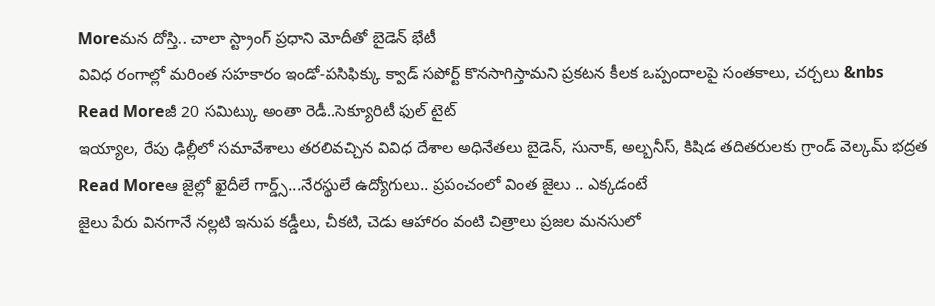Moreమన దోస్తి.. చాలా స్ట్రాంగ్ ప్రధాని మోదీతో బైడెన్ భేటీ
వివిధ రంగాల్లో మరింత సహకారం ఇండో-పసిఫిక్కు క్వాడ్ సపోర్ట్ కొనసాగిస్తామని ప్రకటన కీలక ఒప్పందాలపై సంతకాలు, చర్చలు &nbs
Read Moreజీ 20 సమిట్కు అంతా రెడీ..సెక్యూరిటీ ఫుల్ టైట్
ఇయ్యాల, రేపు ఢిల్లీలో సమావేశాలు తరలివచ్చిన వివిధ దేశాల అధినేతలు బైడెన్, సునాక్, అల్బనీస్, కిషిడ తదితరులకు గ్రాండ్ వెల్కమ్ భద్రత
Read Moreఆ జైల్లో ఖైదీలే గార్డ్స్...నేరస్థులే ఉద్యోగులు.. ప్రపంచంలో వింత జైలు .. ఎక్కడంటే
జైలు పేరు వినగానే నల్లటి ఇనుప కడ్డీలు, చీకటి, చెడు ఆహారం వంటి చిత్రాలు ప్రజల మనసులో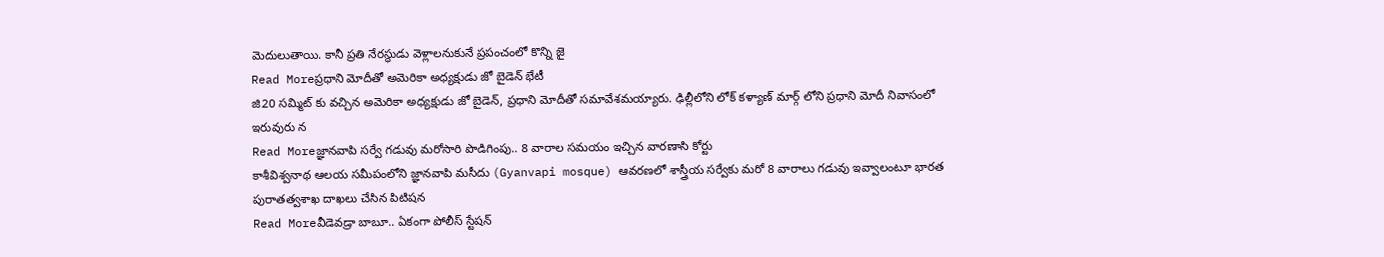మెదులుతాయి. కానీ ప్రతి నేరస్థుడు వెళ్లాలనుకునే ప్రపంచంలో కొన్ని జై
Read Moreప్రధాని మోదీతో అమెరికా అధ్యక్షుడు జో బైడెన్ భేటీ
జి20 సమ్మిట్ కు వచ్చిన అమెరికా అధ్యక్షుడు జో బైడెన్, ప్రధాని మోదీతో సమావేశమయ్యారు. ఢిల్లీలోని లోక్ కళ్యాణ్ మార్గ్ లోని ప్రధాని మోదీ నివాసంలో ఇరువురు న
Read Moreజ్ఞానవాపి సర్వే గడువు మరోసారి పొడిగింపు.. 8 వారాల సమయం ఇచ్చిన వారణాసి కోర్టు
కాశీవిశ్వనాథ ఆలయ సమీపంలోని జ్ఞానవాపి మసీదు (Gyanvapi mosque) ఆవరణలో శాస్త్రీయ సర్వేకు మరో 8 వారాలు గడువు ఇవ్వాలంటూ భారత పురాతత్వశాఖ దాఖలు చేసిన పిటిషన
Read Moreవీడెవడ్రా బాబూ.. ఏకంగా పోలీస్ స్టేషన్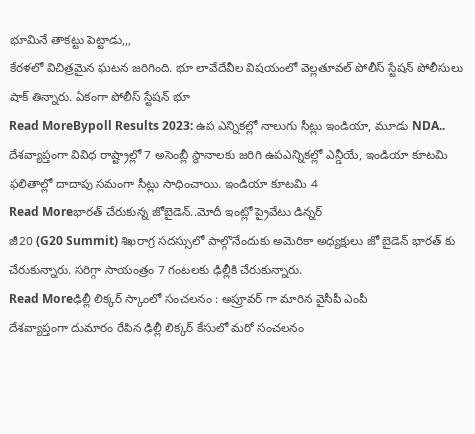భూమినే తాకట్టు పెట్టాడు,,,
కేరళలో విచిత్రమైన ఘటన జరిగింది. భూ లావేదేవీల విషయంలో వెల్లతూవల్ పోలీస్ స్టేషన్ పోలీసులు షాక్ తిన్నారు. ఏకంగా పోలీస్ స్టేషన్ భూ
Read MoreBypoll Results 2023: ఉప ఎన్నికల్లో నాలుగు సీట్లు ఇండియా, మూడు NDA..
దేశవ్యాప్తంగా వివిధ రాష్ట్రాల్లో 7 అసెంబ్లీ స్థానాలకు జరిగి ఉపఎన్నికల్లో ఎన్డీయే, ఇండియా కూటమి ఫలితాల్లో దాదాపు సమంగా సీట్లు సాధించాయి. ఇండియా కూటమి 4
Read Moreభారత్ చేరుకున్న జోబైడెన్..మోదీ ఇంట్లో ప్రైవేటు డిన్నర్
జీ20 (G20 Summit) శిఖరాగ్ర సదస్సులో పాల్గొనేందుకు అమెరికా అధ్యక్షులు జో బైడెన్ భారత్ కు చేరుకున్నారు. సరిగ్గా సాయంత్రం 7 గంటలకు ఢిల్లీకి చేరుకున్నారు.
Read Moreఢిల్లీ లిక్కర్ స్కాంలో సంచలనం : అప్రూవర్ గా మారిన వైసీపీ ఎంపీ
దేశవ్యాప్తంగా దుమారం రేపిన ఢిల్లీ లిక్కర్ కేసులో మరో సంచలనం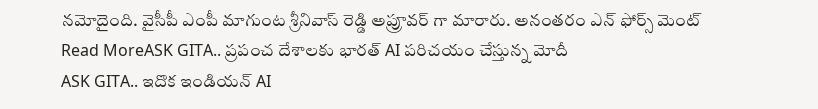నమోదైంది. వైసీపీ ఎంపీ మాగుంట శ్రీనివాస్ రెడ్డి అప్రూవర్ గా మారారు. అనంతరం ఎన్ ఫోర్స్ మెంట్
Read MoreASK GITA.. ప్రపంచ దేశాలకు భారత్ AI పరిచయం చేస్తున్న మోదీ
ASK GITA.. ఇదొక ఇండియన్ AI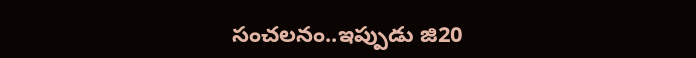సంచలనం..ఇప్పుడు జి20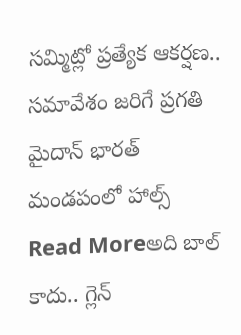సమ్మిట్లో ప్రత్యేక ఆకర్షణ.. సమావేశం జరిగే ప్రగతి మైదాన్ భారత్ మండపంలో హాల్స్
Read Moreఅది బాల్ కాదు.. గ్లెన్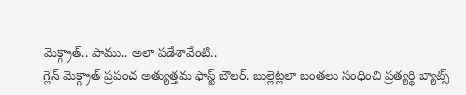మెక్గ్రాత్.. పాము.. అలా పడేశావేంటి..
గ్లెన్ మెక్గ్రాత్ ప్రపంచ అత్యుత్తమ ఫాస్ట్ బౌలర్. బుల్లెట్లలా బంతలు సంధించి ప్రత్యర్థి బ్యాట్స్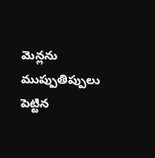మెన్లను ముప్పుతిప్పులు పెట్టిన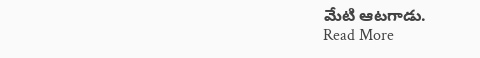మేటి ఆటగాడు.
Read More